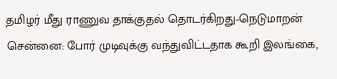தமிழர் மீது ராணுவ தாக்குதல் தொடர்கிறது-நெடுமாறன்
சென்னை: போர் முடிவுக்கு வந்துவிட்டதாக கூறி இலங்கை,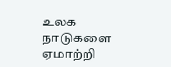உலக நாடுகளை ஏமாற்றி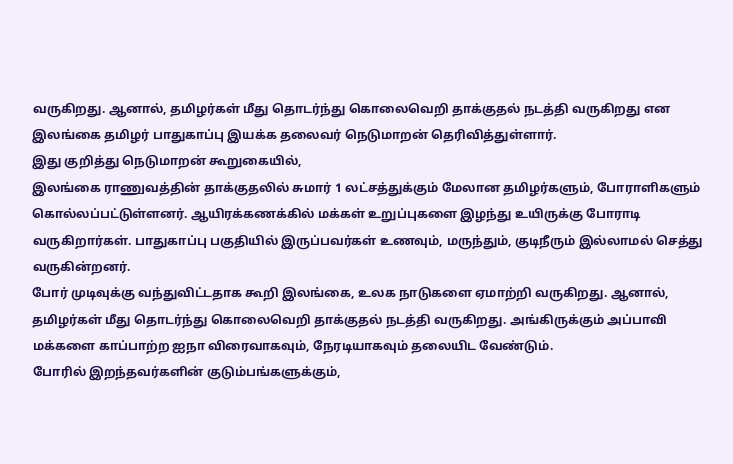வருகிறது. ஆனால், தமிழர்கள் மீது தொடர்ந்து கொலைவெறி தாக்குதல் நடத்தி வருகிறது என இலங்கை தமிழர் பாதுகாப்பு இயக்க தலைவர் நெடுமாறன் தெரிவித்துள்ளார்.
இது குறித்து நெடுமாறன் கூறுகையில்,
இலங்கை ராணுவத்தின் தாக்குதலில் சுமார் 1 லட்சத்துக்கும் மேலான தமிழர்களும், போராளிகளும் கொல்லப்பட்டுள்ளனர். ஆயிரக்கணக்கில் மக்கள் உறுப்புகளை இழந்து உயிருக்கு போராடி வருகிறார்கள். பாதுகாப்பு பகுதியில் இருப்பவர்கள் உணவும், மருந்தும், குடிநீரும் இல்லாமல் செத்து வருகின்றனர்.
போர் முடிவுக்கு வந்துவிட்டதாக கூறி இலங்கை, உலக நாடுகளை ஏமாற்றி வருகிறது. ஆனால், தமிழர்கள் மீது தொடர்ந்து கொலைவெறி தாக்குதல் நடத்தி வருகிறது. அங்கிருக்கும் அப்பாவி மக்களை காப்பாற்ற ஐநா விரைவாகவும், நேரடியாகவும் தலையிட வேண்டும்.
போரில் இறந்தவர்களின் குடும்பங்களுக்கும்,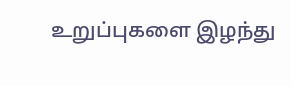உறுப்புகளை இழந்து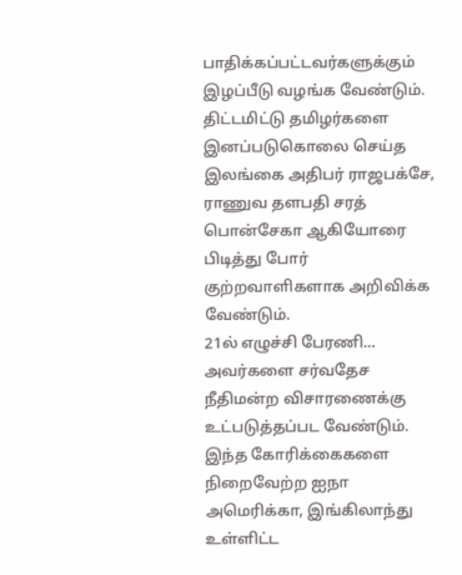பாதிக்கப்பட்டவர்களுக்கும் இழப்பீடு வழங்க வேண்டும். திட்டமிட்டு தமிழர்களை இனப்படுகொலை செய்த இலங்கை அதிபர் ராஜபக்சே, ராணுவ தளபதி சரத் பொன்சேகா ஆகியோரை பிடித்து போர் குற்றவாளிகளாக அறிவிக்க வேண்டும்.
21ல் எழுச்சி பேரணி...
அவர்களை சர்வதேச நீதிமன்ற விசாரணைக்கு உட்படுத்தப்பட வேண்டும். இந்த கோரிக்கைகளை நிறைவேற்ற ஐநா அமெரிக்கா, இங்கிலாந்து உள்ளிட்ட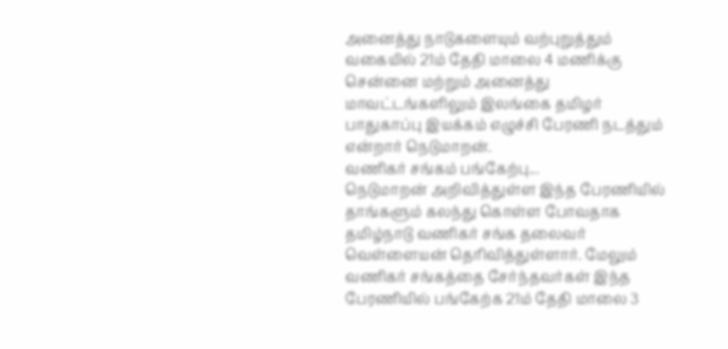அனைத்து நாடுகளையும் வற்புறுத்தும் வகையில் 21ம் தேதி மாலை 4 மணிக்கு சென்னை மற்றும் அனைத்து மாவட்டங்களிலும் இலங்கை தமிழர் பாதுகாப்பு இயக்கம் எழுச்சி பேரணி நடத்தும் என்றார் நெடுமாறன்.
வணிகர் சங்கம் பங்கேற்பு...
நெடுமாறன் அறிவித்துள்ள இந்த பேரணியில் தாங்களும் கலந்து கொள்ள போவதாக தமிழ்நாடு வணிகர் சங்க தலைவர் வெள்ளையன் தெரிவித்துள்ளார். மேலும் வணிகர் சங்கத்தை சேர்ந்தவர்கள் இந்த பேரணியில் பங்கேற்க 21ம் தேதி மாலை 3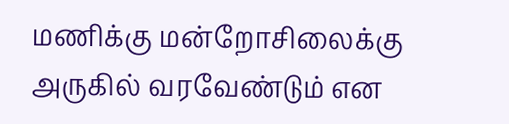மணிக்கு மன்றோசிலைக்கு அருகில் வரவேண்டும் என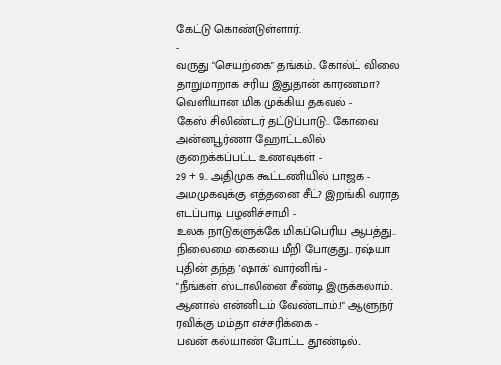கேட்டு கொண்டுள்ளார்.
-
வருது "செயற்கை" தங்கம்.. கோல்ட் விலை தாறுமாறாக சரிய இதுதான் காரணமா? வெளியான மிக முக்கிய தகவல் -
கேஸ் சிலிண்டர் தட்டுப்பாடு.. கோவை அன்னபூர்ணா ஹோட்டலில் குறைக்கப்பட்ட உணவுகள் -
29 + 9.. அதிமுக கூட்டணியில் பாஜக - அமமுகவுக்கு எத்தனை சீட்? இறங்கி வராத எடப்பாடி பழனிச்சாமி -
உலக நாடுகளுக்கே மிகப்பெரிய ஆபத்து.. நிலைமை கையை மீறி போகுது.. ரஷ்யா புதின் தந்த 'ஷாக்' வார்னிங் -
"நீங்கள் ஸ்டாலினை சீண்டி இருக்கலாம்.. ஆனால் என்னிடம் வேண்டாம்.!" ஆளுநர் ரவிக்கு மம்தா எச்சரிக்கை -
பவன் கல்யாண் போட்ட தூண்டில்..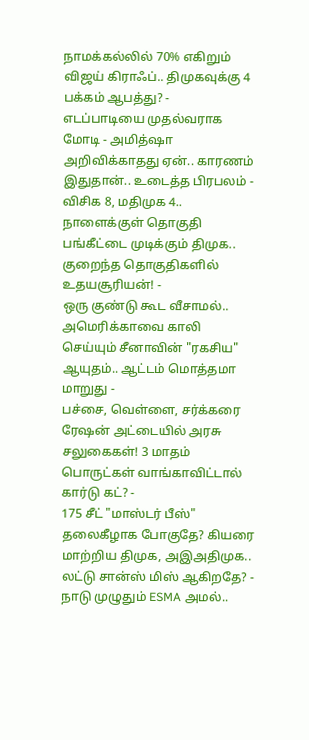நாமக்கல்லில் 70% எகிறும் விஜய் கிராஃப்.. திமுகவுக்கு 4 பக்கம் ஆபத்து? -
எடப்பாடியை முதல்வராக மோடி - அமித்ஷா அறிவிக்காதது ஏன்.. காரணம் இதுதான்.. உடைத்த பிரபலம் -
விசிக 8, மதிமுக 4.. நாளைக்குள் தொகுதி பங்கீட்டை முடிக்கும் திமுக.. குறைந்த தொகுதிகளில் உதயசூரியன்! -
ஒரு குண்டு கூட வீசாமல்.. அமெரிக்காவை காலி செய்யும் சீனாவின் "ரகசிய" ஆயுதம்.. ஆட்டம் மொத்தமா மாறுது -
பச்சை, வெள்ளை, சர்க்கரை ரேஷன் அட்டையில் அரசு சலுகைகள்! 3 மாதம் பொருட்கள் வாங்காவிட்டால் கார்டு கட்? -
175 சீட் "மாஸ்டர் பீஸ்" தலைகீழாக போகுதே? கியரை மாற்றிய திமுக, அஇஅதிமுக.. லட்டு சான்ஸ் மிஸ் ஆகிறதே? -
நாடு முழுதும் ESMA அமல்..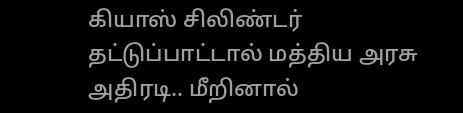கியாஸ் சிலிண்டர் தட்டுப்பாட்டால் மத்திய அரசு அதிரடி.. மீறினால்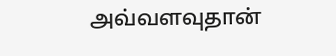அவ்வளவுதான்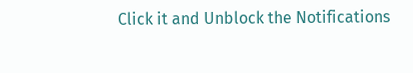Click it and Unblock the Notifications